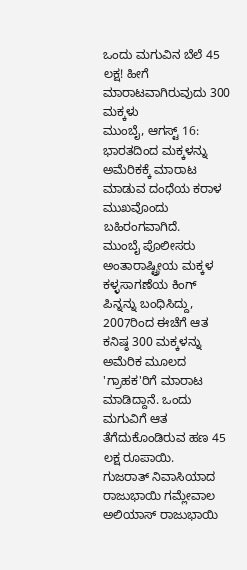ಒಂದು ಮಗುವಿನ ಬೆಲೆ 45 ಲಕ್ಷ! ಹೀಗೆ ಮಾರಾಟವಾಗಿರುವುದು 300 ಮಕ್ಕಳು
ಮುಂಬೈ, ಆಗಸ್ಟ್ 16: ಭಾರತದಿಂದ ಮಕ್ಕಳನ್ನು ಅಮೆರಿಕಕ್ಕೆ ಮಾರಾಟ ಮಾಡುವ ದಂಧೆಯ ಕರಾಳ ಮುಖವೊಂದು ಬಹಿರಂಗವಾಗಿದೆ.
ಮುಂಬೈ ಪೊಲೀಸರು ಅಂತಾರಾಷ್ಟ್ರೀಯ ಮಕ್ಕಳ ಕಳ್ಳಸಾಗಣೆಯ ಕಿಂಗ್ ಪಿನ್ನನ್ನು ಬಂಧಿಸಿದ್ದು, 2007ರಿಂದ ಈಚೆಗೆ ಆತ ಕನಿಷ್ಠ 300 ಮಕ್ಕಳನ್ನು ಅಮೆರಿಕ ಮೂಲದ 'ಗ್ರಾಹಕ'ರಿಗೆ ಮಾರಾಟ ಮಾಡಿದ್ದಾನೆ. ಒಂದು ಮಗುವಿಗೆ ಆತ ತೆಗೆದುಕೊಂಡಿರುವ ಹಣ 45 ಲಕ್ಷ ರೂಪಾಯಿ.
ಗುಜರಾತ್ ನಿವಾಸಿಯಾದ ರಾಜುಭಾಯಿ ಗಮ್ಲೇವಾಲ ಅಲಿಯಾಸ್ ರಾಜುಭಾಯಿ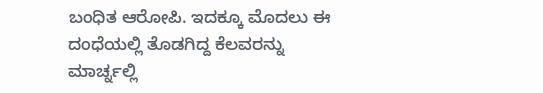ಬಂಧಿತ ಆರೋಪಿ. ಇದಕ್ಕೂ ಮೊದಲು ಈ ದಂಧೆಯಲ್ಲಿ ತೊಡಗಿದ್ದ ಕೆಲವರನ್ನು ಮಾರ್ಚ್ನಲ್ಲಿ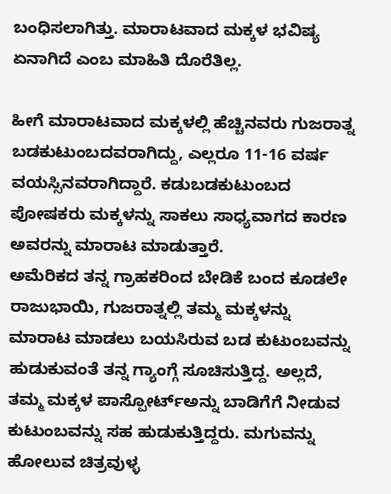ಬಂಧಿಸಲಾಗಿತ್ತು. ಮಾರಾಟವಾದ ಮಕ್ಕಳ ಭವಿಷ್ಯ ಏನಾಗಿದೆ ಎಂಬ ಮಾಹಿತಿ ದೊರೆತಿಲ್ಲ.

ಹೀಗೆ ಮಾರಾಟವಾದ ಮಕ್ಕಳಲ್ಲಿ ಹೆಚ್ಚಿನವರು ಗುಜರಾತ್ನ ಬಡಕುಟುಂಬದವರಾಗಿದ್ದು, ಎಲ್ಲರೂ 11-16 ವರ್ಷ ವಯಸ್ಸಿನವರಾಗಿದ್ದಾರೆ. ಕಡುಬಡಕುಟುಂಬದ ಪೋಷಕರು ಮಕ್ಕಳನ್ನು ಸಾಕಲು ಸಾಧ್ಯವಾಗದ ಕಾರಣ ಅವರನ್ನು ಮಾರಾಟ ಮಾಡುತ್ತಾರೆ.
ಅಮೆರಿಕದ ತನ್ನ ಗ್ರಾಹಕರಿಂದ ಬೇಡಿಕೆ ಬಂದ ಕೂಡಲೇ ರಾಜುಭಾಯಿ, ಗುಜರಾತ್ನಲ್ಲಿ ತಮ್ಮ ಮಕ್ಕಳನ್ನು ಮಾರಾಟ ಮಾಡಲು ಬಯಸಿರುವ ಬಡ ಕುಟುಂಬವನ್ನು ಹುಡುಕುವಂತೆ ತನ್ನ ಗ್ಯಾಂಗ್ಗೆ ಸೂಚಿಸುತ್ತಿದ್ದ. ಅಲ್ಲದೆ, ತಮ್ಮ ಮಕ್ಕಳ ಪಾಸ್ಪೋರ್ಟ್ಅನ್ನು ಬಾಡಿಗೆಗೆ ನೀಡುವ ಕುಟುಂಬವನ್ನು ಸಹ ಹುಡುಕುತ್ತಿದ್ದರು. ಮಗುವನ್ನು ಹೋಲುವ ಚಿತ್ರವುಳ್ಳ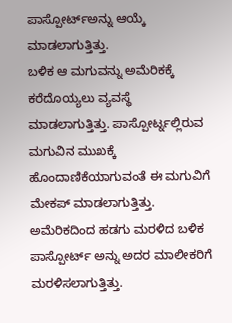ಪಾಸ್ಪೋರ್ಟ್ಅನ್ನು ಆಯ್ಕೆ ಮಾಡಲಾಗುತ್ತಿತ್ತು.
ಬಳಿಕ ಆ ಮಗುವನ್ನು ಅಮೆರಿಕಕ್ಕೆ ಕರೆದೊಯ್ಯಲು ವ್ಯವಸ್ಥೆ ಮಾಡಲಾಗುತ್ತಿತ್ತು. ಪಾಸ್ಪೋರ್ಟ್ನಲ್ಲಿರುವ ಮಗುವಿನ ಮುಖಕ್ಕೆ ಹೊಂದಾಣಿಕೆಯಾಗುವಂತೆ ಈ ಮಗುವಿಗೆ ಮೇಕಪ್ ಮಾಡಲಾಗುತ್ತಿತ್ತು. ಅಮೆರಿಕದಿಂದ ಹಡಗು ಮರಳಿದ ಬಳಿಕ ಪಾಸ್ಪೋರ್ಟ್ ಅನ್ನು ಅದರ ಮಾಲೀಕರಿಗೆ ಮರಳಿಸಲಾಗುತ್ತಿತ್ತು.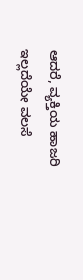ಆದರೆ, ವ್ಯಕ್ತಿಯ ಹಾಜರಿ ಇಲ್ಲದೆಯೇ ವಲಸೆ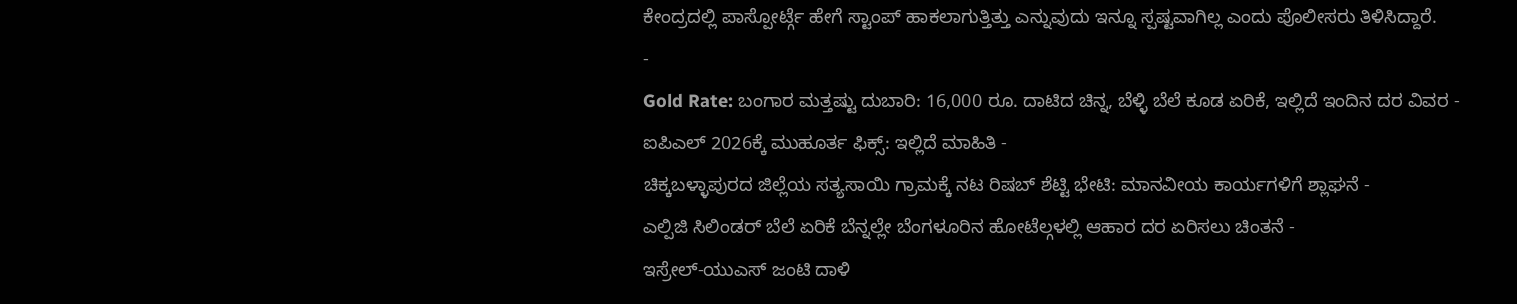ಕೇಂದ್ರದಲ್ಲಿ ಪಾಸ್ಪೋರ್ಟ್ಗೆ ಹೇಗೆ ಸ್ಟಾಂಪ್ ಹಾಕಲಾಗುತ್ತಿತ್ತು ಎನ್ನುವುದು ಇನ್ನೂ ಸ್ಪಷ್ಟವಾಗಿಲ್ಲ ಎಂದು ಪೊಲೀಸರು ತಿಳಿಸಿದ್ದಾರೆ.
-
Gold Rate: ಬಂಗಾರ ಮತ್ತಷ್ಟು ದುಬಾರಿ: 16,000 ರೂ. ದಾಟಿದ ಚಿನ್ನ, ಬೆಳ್ಳಿ ಬೆಲೆ ಕೂಡ ಏರಿಕೆ, ಇಲ್ಲಿದೆ ಇಂದಿನ ದರ ವಿವರ -
ಐಪಿಎಲ್ 2026ಕ್ಕೆ ಮುಹೂರ್ತ ಫಿಕ್ಸ್: ಇಲ್ಲಿದೆ ಮಾಹಿತಿ -
ಚಿಕ್ಕಬಳ್ಳಾಪುರದ ಜಿಲ್ಲೆಯ ಸತ್ಯಸಾಯಿ ಗ್ರಾಮಕ್ಕೆ ನಟ ರಿಷಬ್ ಶೆಟ್ಟಿ ಭೇಟಿ: ಮಾನವೀಯ ಕಾರ್ಯಗಳಿಗೆ ಶ್ಲಾಘನೆ -
ಎಲ್ಪಿಜಿ ಸಿಲಿಂಡರ್ ಬೆಲೆ ಏರಿಕೆ ಬೆನ್ನಲ್ಲೇ ಬೆಂಗಳೂರಿನ ಹೋಟೆಲ್ಗಳಲ್ಲಿ ಆಹಾರ ದರ ಏರಿಸಲು ಚಿಂತನೆ -
ಇಸ್ರೇಲ್-ಯುಎಸ್ ಜಂಟಿ ದಾಳಿ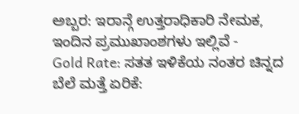ಅಬ್ಬರ: ಇರಾನ್ಗೆ ಉತ್ತರಾಧಿಕಾರಿ ನೇಮಕ, ಇಂದಿನ ಪ್ರಮುಖಾಂಶಗಳು ಇಲ್ಲಿವೆ -
Gold Rate: ಸತತ ಇಳಿಕೆಯ ನಂತರ ಚಿನ್ನದ ಬೆಲೆ ಮತ್ತೆ ಏರಿಕೆ: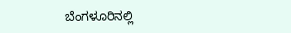ಬೆಂಗಳೂರಿನಲ್ಲಿ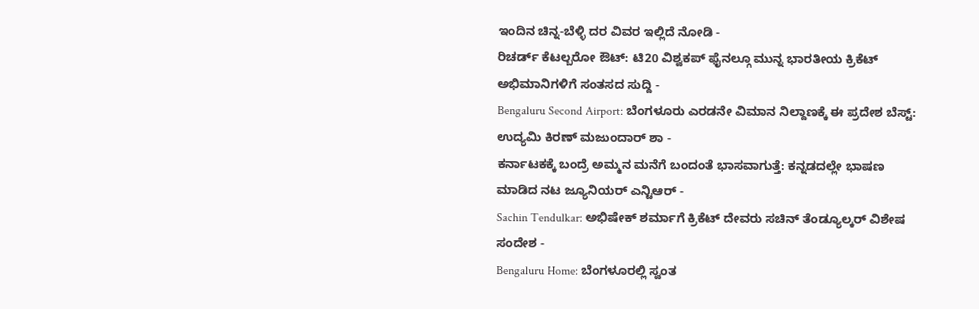ಇಂದಿನ ಚಿನ್ನ-ಬೆಳ್ಳಿ ದರ ವಿವರ ಇಲ್ಲಿದೆ ನೋಡಿ -
ರಿಚರ್ಡ್ ಕೆಟಲ್ಬರೋ ಔಟ್: ಟಿ20 ವಿಶ್ವಕಪ್ ಫೈನಲ್ಗೂ ಮುನ್ನ ಭಾರತೀಯ ಕ್ರಿಕೆಟ್ ಅಭಿಮಾನಿಗಳಿಗೆ ಸಂತಸದ ಸುದ್ದಿ -
Bengaluru Second Airport: ಬೆಂಗಳೂರು ಎರಡನೇ ವಿಮಾನ ನಿಲ್ದಾಣಕ್ಕೆ ಈ ಪ್ರದೇಶ ಬೆಸ್ಟ್: ಉದ್ಯಮಿ ಕಿರಣ್ ಮಜುಂದಾರ್ ಶಾ -
ಕರ್ನಾಟಕಕ್ಕೆ ಬಂದ್ರೆ ಅಮ್ಮನ ಮನೆಗೆ ಬಂದಂತೆ ಭಾಸವಾಗುತ್ತೆ: ಕನ್ನಡದಲ್ಲೇ ಭಾಷಣ ಮಾಡಿದ ನಟ ಜ್ಯೂನಿಯರ್ ಎನ್ಟಿಆರ್ -
Sachin Tendulkar: ಅಭಿಷೇಕ್ ಶರ್ಮಾಗೆ ಕ್ರಿಕೆಟ್ ದೇವರು ಸಚಿನ್ ತೆಂಡ್ಯೂಲ್ಕರ್ ವಿಶೇಷ ಸಂದೇಶ -
Bengaluru Home: ಬೆಂಗಳೂರಲ್ಲಿ ಸ್ವಂತ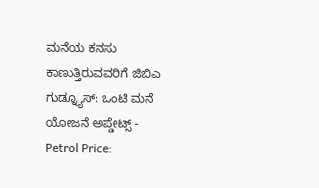ಮನೆಯ ಕನಸು ಕಾಣುತ್ತಿರುವವರಿಗೆ ಜಿಬಿಎ ಗುಡ್ನ್ಯೂಸ್: ಒಂಟಿ ಮನೆ ಯೋಜನೆ ಅಪ್ಡೇಟ್ಸ್ -
Petrol Price: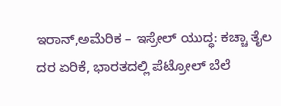ಇರಾನ್,ಅಮೆರಿಕ – ಇಸ್ರೇಲ್ ಯುದ್ಧ: ಕಚ್ಚಾ ತೈಲ ದರ ಏರಿಕೆ, ಭಾರತದಲ್ಲಿ ಪೆಟ್ರೋಲ್ ಬೆಲೆ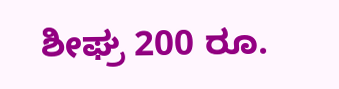ಶೀಘ್ರ 200 ರೂ.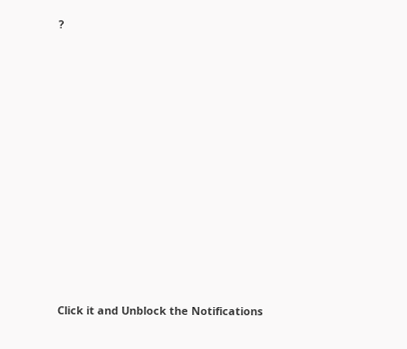?












Click it and Unblock the Notifications